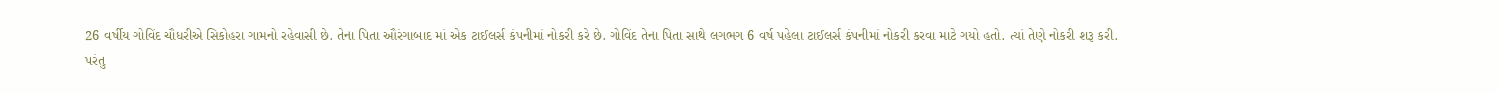26 વર્ષીય ગોવિંદ ચૌધરીએ સિકોહરા ગામનો રહેવાસી છે. તેના પિતા ઔરંગાબાદ માં એક ટાઈલર્સ કંપનીમાં નોકરી કરે છે. ગોવિંદ તેના પિતા સાથે લગભગ 6 વર્ષ પહેલા ટાઈલર્સ કંપનીમાં નોકરી કરવા માટે ગયો હતો. ત્યાં તેણે નોકરી શરૂ કરી.
પરંતુ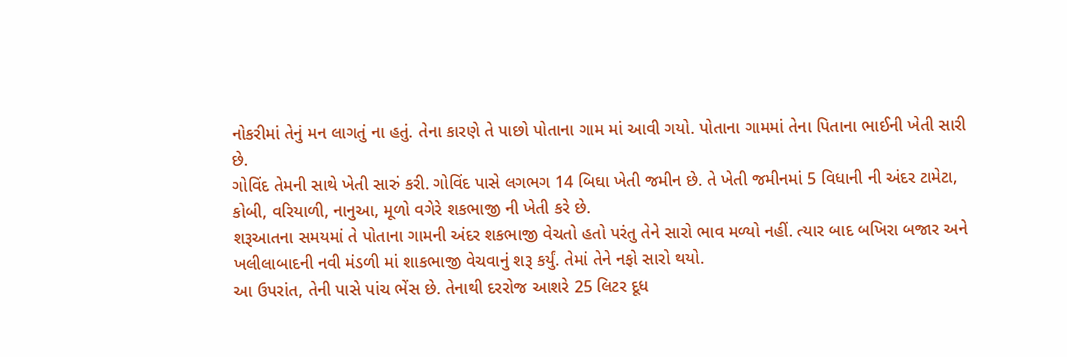નોકરીમાં તેનું મન લાગતું ના હતું. તેના કારણે તે પાછો પોતાના ગામ માં આવી ગયો. પોતાના ગામમાં તેના પિતાના ભાઈની ખેતી સારી છે.
ગોવિંદ તેમની સાથે ખેતી સારું કરી. ગોવિંદ પાસે લગભગ 14 બિઘા ખેતી જમીન છે. તે ખેતી જમીનમાં 5 વિધાની ની અંદર ટામેટા, કોબી, વરિયાળી, નાનુઆ, મૂળો વગેરે શકભાજી ની ખેતી કરે છે.
શરૂઆતના સમયમાં તે પોતાના ગામની અંદર શકભાજી વેચતો હતો પરંતુ તેને સારો ભાવ મળ્યો નહીં. ત્યાર બાદ બખિરા બજાર અને ખલીલાબાદની નવી મંડળી માં શાકભાજી વેચવાનું શરૂ કર્યું. તેમાં તેને નફો સારો થયો.
આ ઉપરાંત, તેની પાસે પાંચ ભેંસ છે. તેનાથી દરરોજ આશરે 25 લિટર દૂધ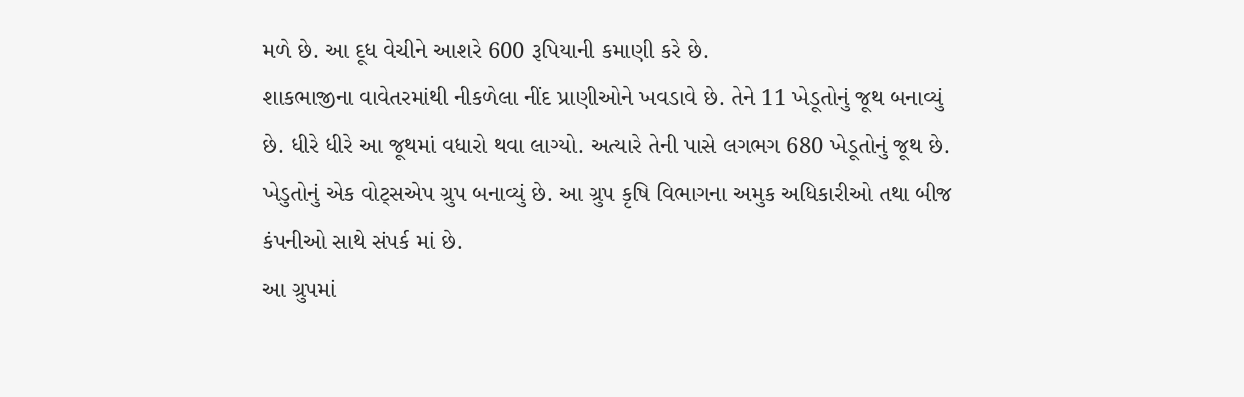મળે છે. આ દૂધ વેચીને આશરે 600 રૂપિયાની કમાણી કરે છે.
શાકભાજીના વાવેતરમાંથી નીકળેલા નીંદ પ્રાણીઓને ખવડાવે છે. તેને 11 ખેડૂતોનું જૂથ બનાવ્યું છે. ધીરે ધીરે આ જૂથમાં વધારો થવા લાગ્યો. અત્યારે તેની પાસે લગભગ 680 ખેડૂતોનું જૂથ છે.
ખેડુતોનું એક વોટ્સએપ ગ્રુપ બનાવ્યું છે. આ ગ્રુપ કૃષિ વિભાગના અમુક અધિકારીઓ તથા બીજ કંપનીઓ સાથે સંપર્ક માં છે.
આ ગ્રુપમાં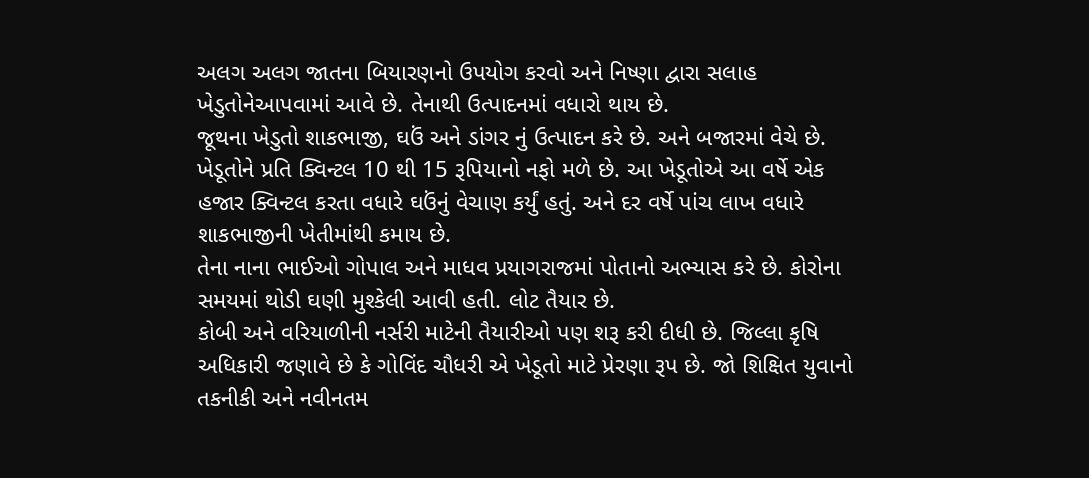અલગ અલગ જાતના બિયારણનો ઉપયોગ કરવો અને નિષ્ણા દ્વારા સલાહ ખેડુતોનેઆપવામાં આવે છે. તેનાથી ઉત્પાદનમાં વધારો થાય છે.
જૂથના ખેડુતો શાકભાજી, ઘઉં અને ડાંગર નું ઉત્પાદન કરે છે. અને બજારમાં વેચે છે. ખેડૂતોને પ્રતિ ક્વિન્ટલ 10 થી 15 રૂપિયાનો નફો મળે છે. આ ખેડૂતોએ આ વર્ષે એક હજાર ક્વિન્ટલ કરતા વધારે ઘઉંનું વેચાણ કર્યું હતું. અને દર વર્ષે પાંચ લાખ વધારે શાકભાજીની ખેતીમાંથી કમાય છે.
તેના નાના ભાઈઓ ગોપાલ અને માધવ પ્રયાગરાજમાં પોતાનો અભ્યાસ કરે છે. કોરોના સમયમાં થોડી ઘણી મુશ્કેલી આવી હતી. લોટ તૈયાર છે.
કોબી અને વરિયાળીની નર્સરી માટેની તૈયારીઓ પણ શરૂ કરી દીધી છે. જિલ્લા કૃષિ અધિકારી જણાવે છે કે ગોવિંદ ચૌધરી એ ખેડૂતો માટે પ્રેરણા રૂપ છે. જો શિક્ષિત યુવાનો તકનીકી અને નવીનતમ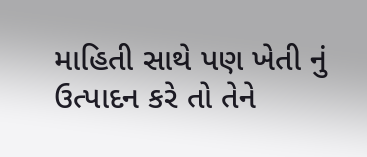માહિતી સાથે પણ ખેતી નું ઉત્પાદન કરે તો તેને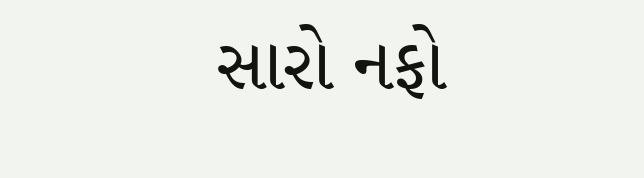સારો નફો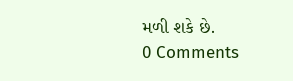મળી શકે છે.
0 Comments